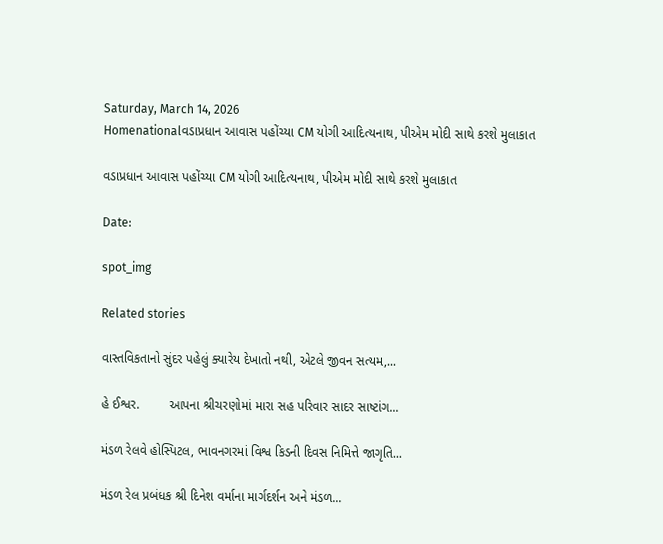Saturday, March 14, 2026
Homenationalવડાપ્રધાન આવાસ પહોંચ્યા CM યોગી આદિત્યનાથ, પીએમ મોદી સાથે કરશે મુલાકાત

વડાપ્રધાન આવાસ પહોંચ્યા CM યોગી આદિત્યનાથ, પીએમ મોદી સાથે કરશે મુલાકાત

Date:

spot_img

Related stories

વાસ્તવિકતાનો સુંદર પહેલું ક્યારેય દેખાતો નથી, એટલે જીવન સત્યમ,...

હે ઈશ્વર.        આપના શ્રીચરણોમાં મારા સહ પરિવાર સાદર સાષ્ટાંગ...

મંડળ રેલવે હોસ્પિટલ, ભાવનગરમાં વિશ્વ કિડની દિવસ નિમિત્તે જાગૃતિ...

મંડળ રેલ પ્રબંધક શ્રી દિનેશ વર્માના માર્ગદર્શન અને મંડળ...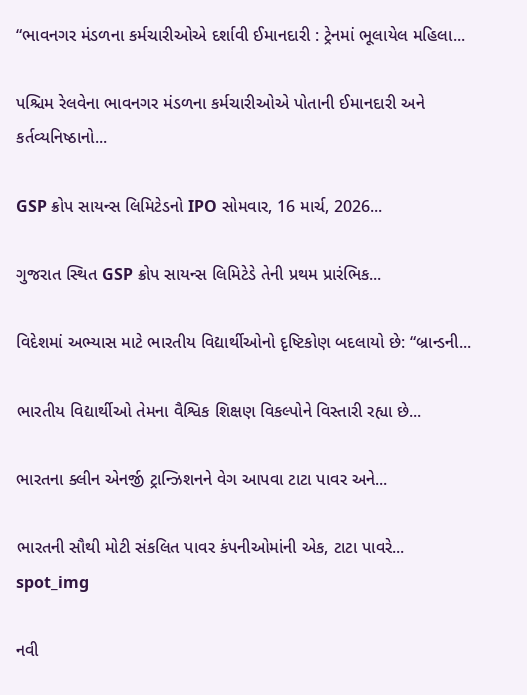“ભાવનગર મંડળના કર્મચારીઓએ દર્શાવી ઈમાનદારી : ટ્રેનમાં ભૂલાયેલ મહિલા...

પશ્ચિમ રેલવેના ભાવનગર મંડળના કર્મચારીઓએ પોતાની ઈમાનદારી અને કર્તવ્યનિષ્ઠાનો...

GSP ક્રોપ સાયન્સ લિમિટેડનો IPO સોમવાર, 16 માર્ચ, 2026...

ગુજરાત સ્થિત GSP ક્રોપ સાયન્સ લિમિટેડે તેની પ્રથમ પ્રારંભિક...

વિદેશમાં અભ્યાસ માટે ભારતીય વિદ્યાર્થીઓનો દૃષ્ટિકોણ બદલાયો છે: “બ્રાન્ડની...

ભારતીય વિદ્યાર્થીઓ તેમના વૈશ્વિક શિક્ષણ વિકલ્પોને વિસ્તારી રહ્યા છે...

ભારતના ક્લીન એનર્જી ટ્રાન્ઝિશનને વેગ આપવા ટાટા પાવર અને...

ભારતની સૌથી મોટી સંકલિત પાવર કંપનીઓમાંની એક, ટાટા પાવરે...
spot_img

નવી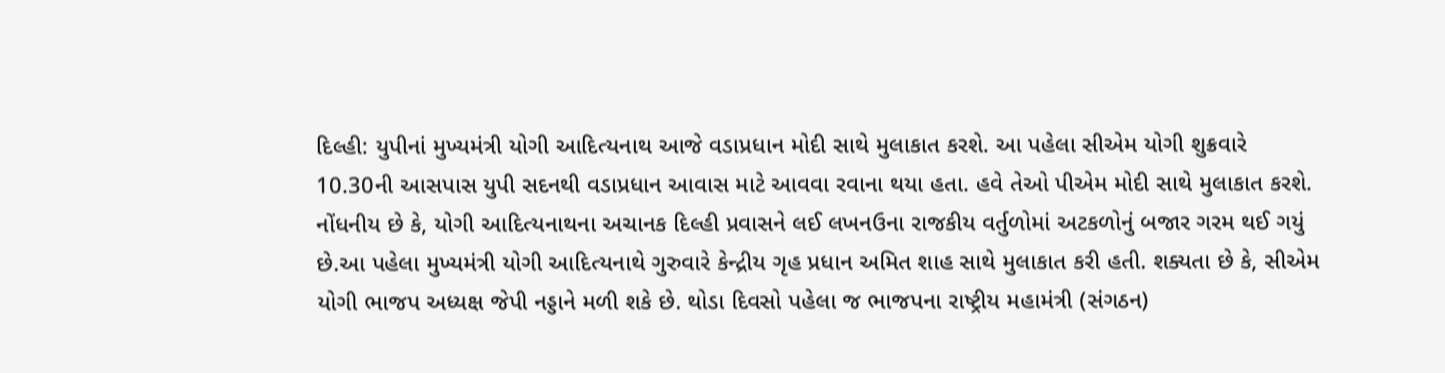દિલ્હી: યુપીનાં મુખ્યમંત્રી યોગી આદિત્યનાથ આજે વડાપ્રધાન મોદી સાથે મુલાકાત કરશે. આ પહેલા સીએમ યોગી શુક્રવારે 10.30ની આસપાસ યુપી સદનથી વડાપ્રધાન આવાસ માટે આવવા રવાના થયા હતા. હવે તેઓ પીએમ મોદી સાથે મુલાકાત કરશે. નોંધનીય છે કે, યોગી આદિત્યનાથના અચાનક દિલ્હી પ્રવાસને લઈ લખનઉના રાજકીય વર્તુળોમાં અટકળોનું બજાર ગરમ થઈ ગયું છે.આ પહેલા મુખ્યમંત્રી યોગી આદિત્યનાથે ગુરુવારે કેન્દ્રીય ગૃહ પ્રધાન અમિત શાહ સાથે મુલાકાત કરી હતી. શક્યતા છે કે, સીએમ યોગી ભાજપ અધ્યક્ષ જેપી નડ્ડાને મળી શકે છે. થોડા દિવસો પહેલા જ ભાજપના રાષ્ટ્રીય મહામંત્રી (સંગઠન)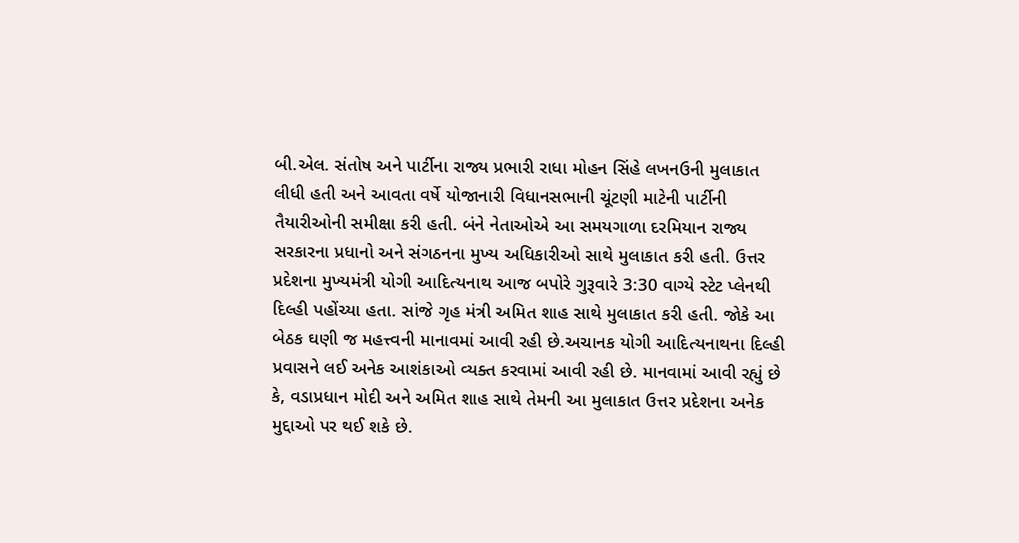બી.એલ. સંતોષ અને પાર્ટીના રાજ્ય પ્રભારી રાધા મોહન સિંહે લખનઉની મુલાકાત લીધી હતી અને આવતા વર્ષે યોજાનારી વિધાનસભાની ચૂંટણી માટેની પાર્ટીની તૈયારીઓની સમીક્ષા કરી હતી. બંને નેતાઓએ આ સમયગાળા દરમિયાન રાજ્ય સરકારના પ્રધાનો અને સંગઠનના મુખ્ય અધિકારીઓ સાથે મુલાકાત કરી હતી. ઉત્તર પ્રદેશના મુખ્યમંત્રી યોગી આદિત્યનાથ આજ બપોરે ગુરૂવારે 3:30 વાગ્યે સ્ટેટ પ્લેનથી દિલ્હી પહોંચ્યા હતા. સાંજે ગૃહ મંત્રી અમિત શાહ સાથે મુલાકાત કરી હતી. જોકે આ બેઠક ઘણી જ મહત્ત્વની માનાવમાં આવી રહી છે.અચાનક યોગી આદિત્યનાથના દિલ્હી પ્રવાસને લઈ અનેક આશંકાઓ વ્યક્ત કરવામાં આવી રહી છે. માનવામાં આવી રહ્યું છે કે, વડાપ્રધાન મોદી અને અમિત શાહ સાથે તેમની આ મુલાકાત ઉત્તર પ્રદેશના અનેક મુદ્દાઓ પર થઈ શકે છે.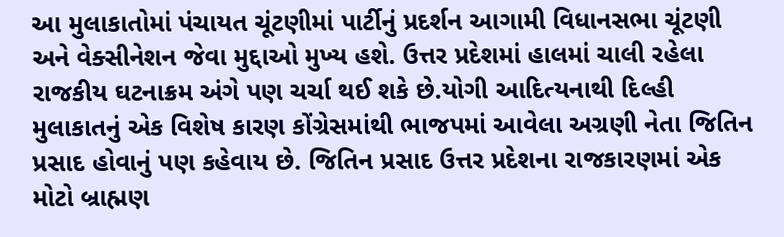આ મુલાકાતોમાં પંચાયત ચૂંટણીમાં પાર્ટીનું પ્રદર્શન આગામી વિધાનસભા ચૂંટણી અને વેક્સીનેશન જેવા મુદ્દાઓ મુખ્ય હશે. ઉત્તર પ્રદેશમાં હાલમાં ચાલી રહેલા રાજકીય ઘટનાક્રમ અંગે પણ ચર્ચા થઈ શકે છે.યોગી આદિત્યનાથી દિલ્હી મુલાકાતનું એક વિશેષ કારણ કોંગ્રેસમાંથી ભાજપમાં આવેલા અગ્રણી નેતા જિતિન પ્રસાદ હોવાનું પણ કહેવાય છે. જિતિન પ્રસાદ ઉત્તર પ્રદેશના રાજકારણમાં એક મોટો બ્રાહ્મણ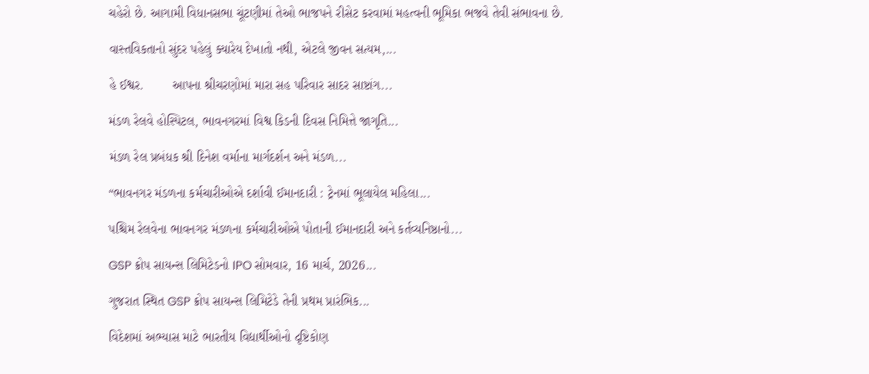ચહેરો છે. આગામી વિધાનસભા ચૂંટણીમાં તેઓ ભાજપને રીસેટ કરવામાં મહત્વની ભૂમિકા ભજવે તેવી સંભાવના છે.

વાસ્તવિકતાનો સુંદર પહેલું ક્યારેય દેખાતો નથી, એટલે જીવન સત્યમ,...

હે ઈશ્વર.        આપના શ્રીચરણોમાં મારા સહ પરિવાર સાદર સાષ્ટાંગ...

મંડળ રેલવે હોસ્પિટલ, ભાવનગરમાં વિશ્વ કિડની દિવસ નિમિત્તે જાગૃતિ...

મંડળ રેલ પ્રબંધક શ્રી દિનેશ વર્માના માર્ગદર્શન અને મંડળ...

“ભાવનગર મંડળના કર્મચારીઓએ દર્શાવી ઈમાનદારી : ટ્રેનમાં ભૂલાયેલ મહિલા...

પશ્ચિમ રેલવેના ભાવનગર મંડળના કર્મચારીઓએ પોતાની ઈમાનદારી અને કર્તવ્યનિષ્ઠાનો...

GSP ક્રોપ સાયન્સ લિમિટેડનો IPO સોમવાર, 16 માર્ચ, 2026...

ગુજરાત સ્થિત GSP ક્રોપ સાયન્સ લિમિટેડે તેની પ્રથમ પ્રારંભિક...

વિદેશમાં અભ્યાસ માટે ભારતીય વિદ્યાર્થીઓનો દૃષ્ટિકોણ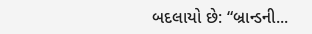બદલાયો છે: “બ્રાન્ડની...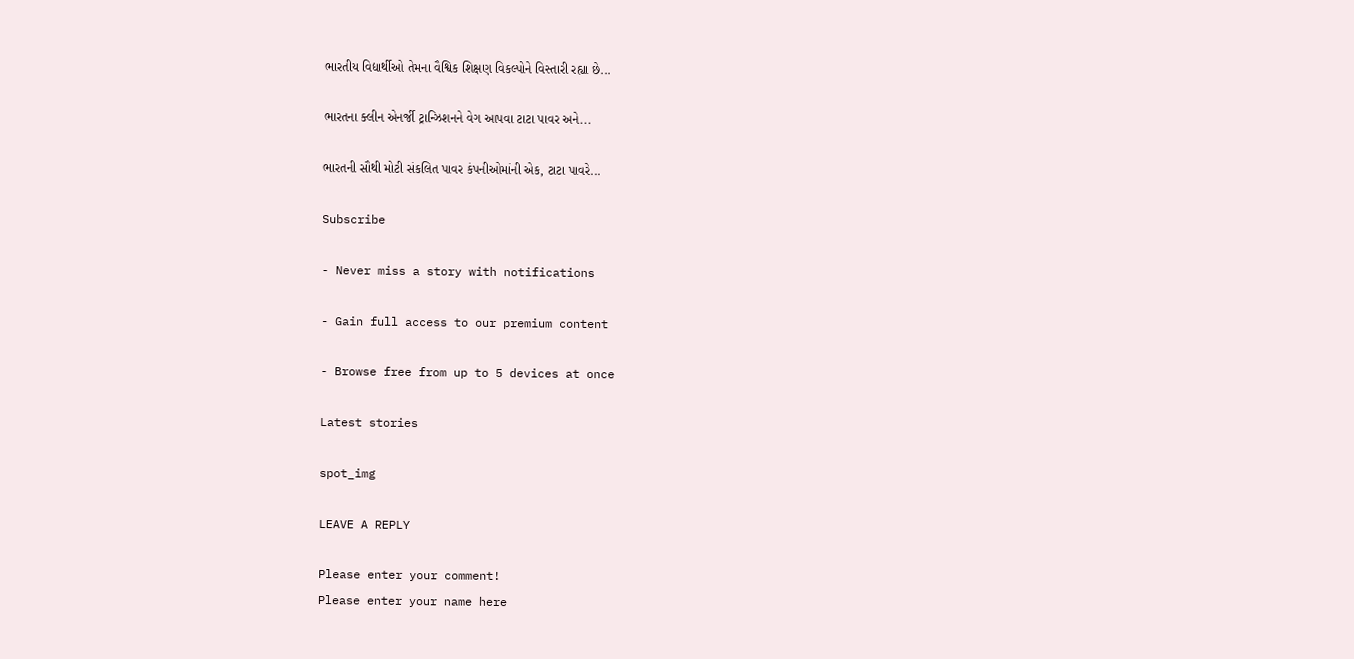ભારતીય વિદ્યાર્થીઓ તેમના વૈશ્વિક શિક્ષણ વિકલ્પોને વિસ્તારી રહ્યા છે...

ભારતના ક્લીન એનર્જી ટ્રાન્ઝિશનને વેગ આપવા ટાટા પાવર અને...

ભારતની સૌથી મોટી સંકલિત પાવર કંપનીઓમાંની એક, ટાટા પાવરે...

Subscribe

- Never miss a story with notifications

- Gain full access to our premium content

- Browse free from up to 5 devices at once

Latest stories

spot_img

LEAVE A REPLY

Please enter your comment!
Please enter your name here